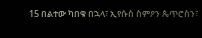15 በልተው ካበቁ በኋላ፣ ኢየሱስ ስምዖን ጴጥሮስን፣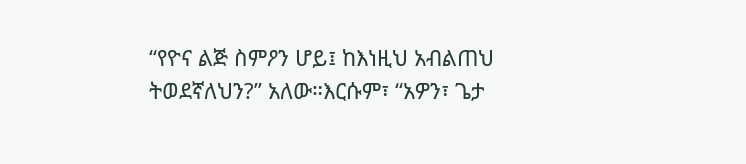“የዮና ልጅ ስምዖን ሆይ፤ ከእነዚህ አብልጠህ ትወደኛለህን?” አለው።እርሱም፣ “አዎን፣ ጌታ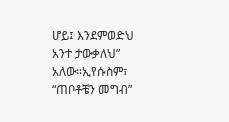ሆይ፤ እንደምወድህ አንተ ታውቃለህ” አለው።ኢየሱስም፣ “ጠቦቶቼን መግብ”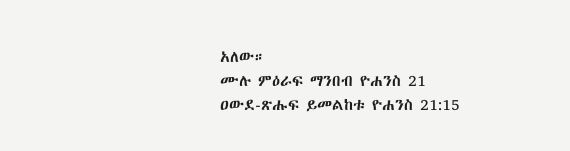አለው።
ሙሉ ምዕራፍ ማንበብ ዮሐንስ 21
ዐውደ-ጽሑፍ ይመልከቱ ዮሐንስ 21:15